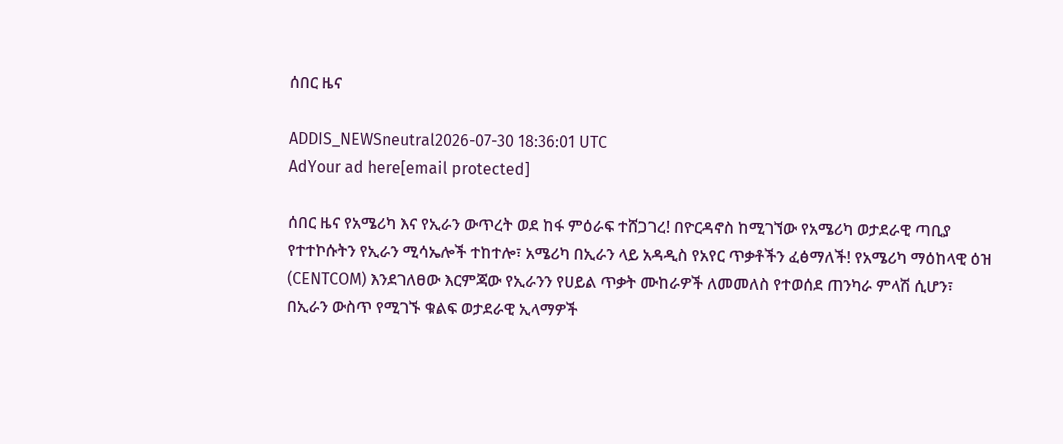ሰበር ዜና

ADDIS_NEWSneutral2026-07-30 18:36:01 UTC
AdYour ad here[email protected]

ሰበር ዜና የአሜሪካ እና የኢራን ውጥረት ወደ ከፋ ምዕራፍ ተሸጋገረ! በዮርዳኖስ ከሚገኘው የአሜሪካ ወታደራዊ ጣቢያ የተተኮሱትን የኢራን ሚሳኤሎች ተከተሎ፣ አሜሪካ በኢራን ላይ አዳዲስ የአየር ጥቃቶችን ፈፅማለች! የአሜሪካ ማዕከላዊ ዕዝ (CENTCOM) እንደገለፀው እርምጃው የኢራንን የሀይል ጥቃት ሙከራዎች ለመመለስ የተወሰደ ጠንካራ ምላሽ ሲሆን፣ በኢራን ውስጥ የሚገኙ ቁልፍ ወታደራዊ ኢላማዎች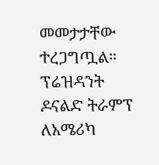መመታታቸው ተረጋግጧል። ፕሬዝዳንት ዶናልድ ትራምፕ ለአሜሪካ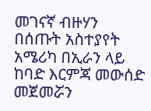መገናኛ ብዙሃን በሰጡት አስተያየት አሜሪካ በኢራን ላይ ከባድ እርምጃ መውሰድ መጀመሯን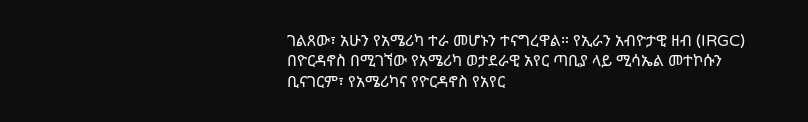ገልጸው፣ አሁን የአሜሪካ ተራ መሆኑን ተናግረዋል። የኢራን አብዮታዊ ዘብ (IRGC) በዮርዳኖስ በሚገኘው የአሜሪካ ወታደራዊ አየር ጣቢያ ላይ ሚሳኤል መተኮሱን ቢናገርም፣ የአሜሪካና የዮርዳኖስ የአየር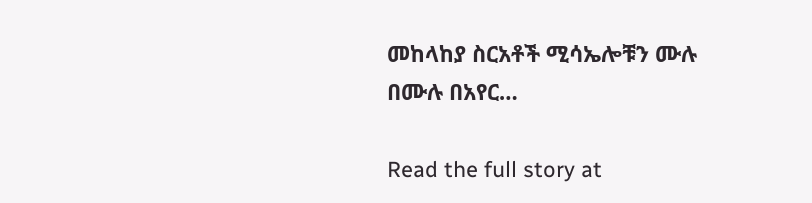መከላከያ ስርአቶች ሚሳኤሎቹን ሙሉ በሙሉ በአየር…

Read the full story at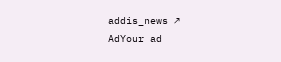addis_news ↗
AdYour ad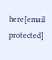here[email protected]